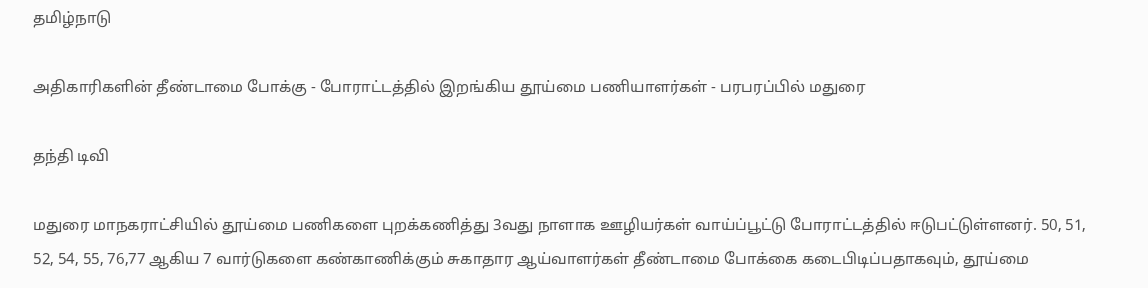தமிழ்நாடு

அதிகாரிகளின் தீண்டாமை போக்கு - போராட்டத்தில் இறங்கிய தூய்மை பணியாளர்கள் - பரபரப்பில் மதுரை

தந்தி டிவி

மதுரை மாநகராட்சியில் தூய்மை பணிகளை புறக்கணித்து 3வது நாளாக ஊழியர்கள் வாய்ப்பூட்டு போராட்டத்தில் ஈடுபட்டுள்ளனர். 50, 51, 52, 54, 55, 76,77 ஆகிய 7 வார்டுகளை கண்காணிக்கும் சுகாதார ஆய்வாளர்கள் தீண்டாமை போக்கை கடைபிடிப்பதாகவும், தூய்மை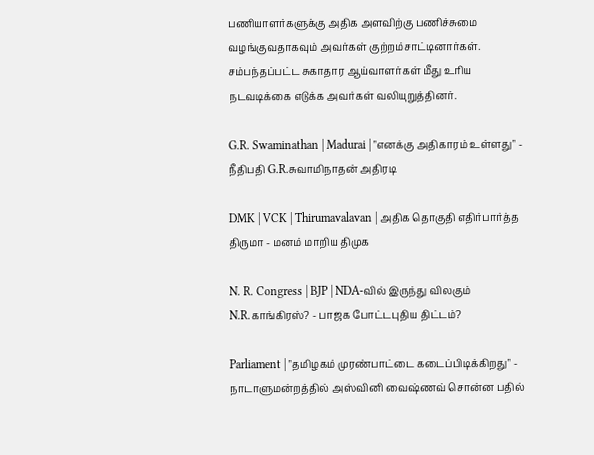பணியாளர்களுக்கு அதிக அளவிற்கு பணிச்சுமை வழங்குவதாகவும் அவர்கள் குற்றம்சாட்டினார்கள். சம்பந்தப்பட்ட சுகாதார ஆய்வாளர்கள் மீது உரிய நடவடிக்கை எடுக்க அவர்கள் வலியுறுத்தினர்.

G.R. Swaminathan | Madurai | "எனக்கு அதிகாரம் உள்ளது" - நீதிபதி G.R.சுவாமிநாதன் அதிரடி

DMK | VCK | Thirumavalavan | அதிக தொகுதி எதிர்பார்த்த திருமா - மனம் மாறிய திமுக

N. R. Congress | BJP | NDA-வில் இருந்து விலகும் N.R.காங்கிரஸ்? - பாஜக போட்டபுதிய திட்டம்?

Parliament | "தமிழகம் முரண்பாட்டை கடைப்பிடிக்கிறது" - நாடாளுமன்றத்தில் அஸ்வினி வைஷ்ணவ் சொன்ன பதில்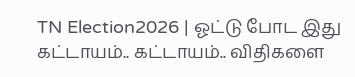TN Election2026 | ஓட்டு போட இது கட்டாயம்.. கட்டாயம்.. விதிகளை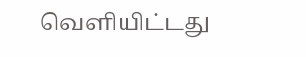வெளியிட்டது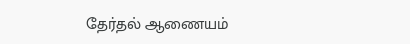தேர்தல் ஆணையம்